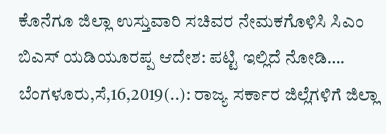ಕೊನೆಗೂ ಜಿಲ್ಲಾ ಉಸ್ತುವಾರಿ ಸಚಿವರ ನೇಮಕಗೊಳಿಸಿ ಸಿಎಂ ಬಿಎಸ್ ಯಡಿಯೂರಪ್ಪ ಆದೇಶ: ಪಟ್ಟಿ ಇಲ್ಲಿದೆ ನೋಡಿ…. ಬೆಂಗಳೂರು,ಸೆ,16,2019(..): ರಾಜ್ಯ ಸರ್ಕಾರ ಜಿಲ್ಲೆಗಳಿಗೆ ಜಿಲ್ಲಾ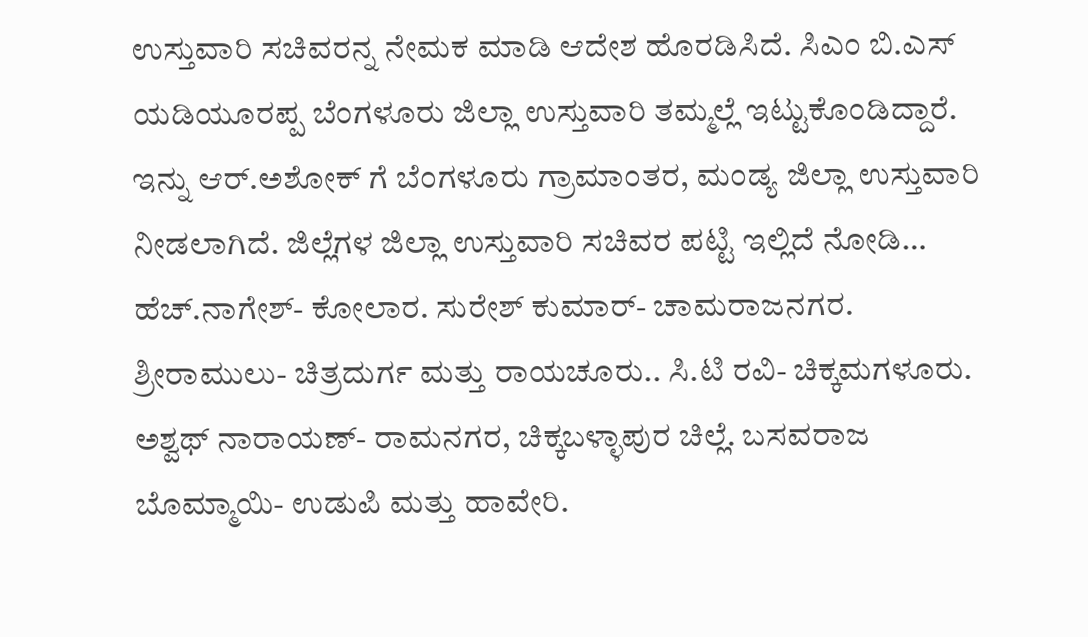ಉಸ್ತುವಾರಿ ಸಚಿವರನ್ನ ನೇಮಕ ಮಾಡಿ ಆದೇಶ ಹೊರಡಿಸಿದೆ. ಸಿಎಂ ಬಿ.ಎಸ್ ಯಡಿಯೂರಪ್ಪ ಬೆಂಗಳೂರು ಜಿಲ್ಲಾ ಉಸ್ತುವಾರಿ ತಮ್ಮಲ್ಲೆ ಇಟ್ಟುಕೊಂಡಿದ್ದಾರೆ. ಇನ್ನು ಆರ್.ಅಶೋಕ್ ಗೆ ಬೆಂಗಳೂರು ಗ್ರಾಮಾಂತರ, ಮಂಡ್ಯ ಜಿಲ್ಲಾ ಉಸ್ತುವಾರಿ ನೀಡಲಾಗಿದೆ. ಜಿಲ್ಲೆಗಳ ಜಿಲ್ಲಾ ಉಸ್ತುವಾರಿ ಸಚಿವರ ಪಟ್ಟಿ ಇಲ್ಲಿದೆ ನೋಡಿ… ಹೆಚ್.ನಾಗೇಶ್- ಕೋಲಾರ. ಸುರೇಶ್ ಕುಮಾರ್- ಚಾಮರಾಜನಗರ. ಶ್ರೀರಾಮುಲು- ಚಿತ್ರದುರ್ಗ ಮತ್ತು ರಾಯಚೂರು.. ಸಿ.ಟಿ ರವಿ- ಚಿಕ್ಕಮಗಳೂರು. ಅಶ್ವಥ್ ನಾರಾಯಣ್- ರಾಮನಗರ, ಚಿಕ್ಕಬಳ್ಳಾಪುರ ಚಿಲ್ಲೆ. ಬಸವರಾಜ ಬೊಮ್ಮಾಯಿ- ಉಡುಪಿ ಮತ್ತು ಹಾವೇರಿ.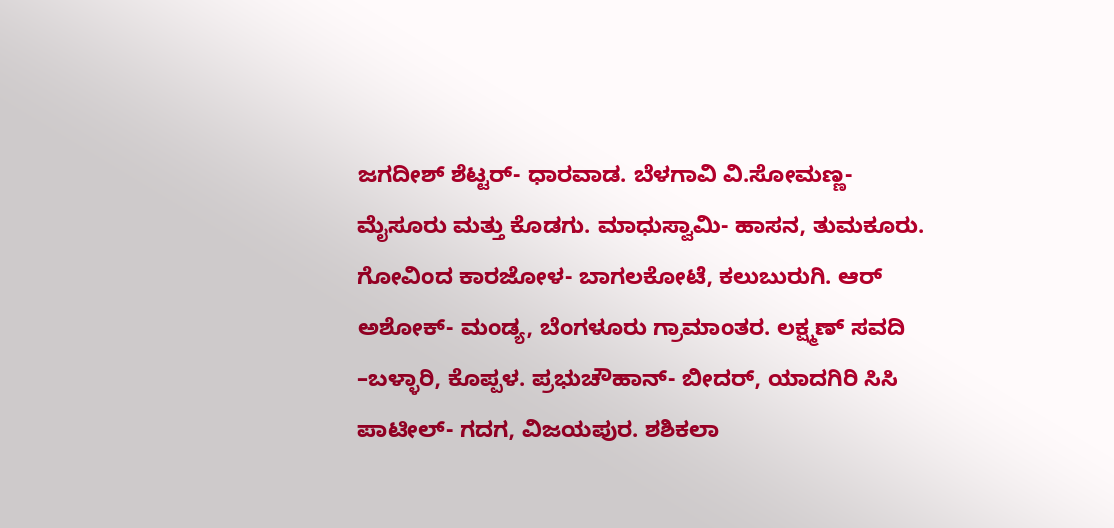ಜಗದೀಶ್ ಶೆಟ್ಟರ್- ಧಾರವಾಡ. ಬೆಳಗಾವಿ ವಿ.ಸೋಮಣ್ಣ- ಮೈಸೂರು ಮತ್ತು ಕೊಡಗು. ಮಾಧುಸ್ವಾಮಿ- ಹಾಸನ, ತುಮಕೂರು. ಗೋವಿಂದ ಕಾರಜೋಳ- ಬಾಗಲಕೋಟೆ, ಕಲುಬುರುಗಿ. ಆರ್ ಅಶೋಕ್- ಮಂಡ್ಯ, ಬೆಂಗಳೂರು ಗ್ರಾಮಾಂತರ. ಲಕ್ಷ್ಮಣ್ ಸವದಿ –ಬಳ್ಳಾರಿ, ಕೊಪ್ಪಳ. ಪ್ರಭುಚೌಹಾನ್- ಬೀದರ್, ಯಾದಗಿರಿ ಸಿಸಿ ಪಾಟೀಲ್- ಗದಗ, ವಿಜಯಪುರ. ಶಶಿಕಲಾ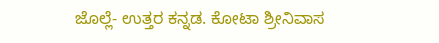ಜೊಲ್ಲೆ- ಉತ್ತರ ಕನ್ನಡ. ಕೋಟಾ ಶ್ರೀನಿವಾಸ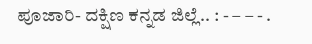ಪೂಜಾರಿ- ದಕ್ಷಿಣ ಕನ್ನಡ ಜಿಲ್ಲೆ.. : - – – - .